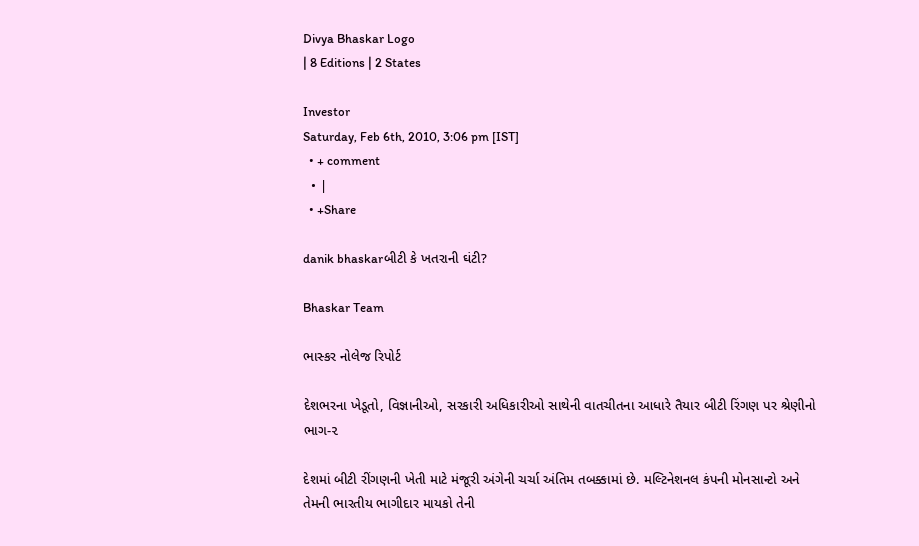Divya Bhaskar Logo
| 8 Editions | 2 States

Investor
Saturday, Feb 6th, 2010, 3:06 pm [IST]
  • + comment
  • |
  • +Share

danik bhaskarબીટી કે ખતરાની ઘંટી?

Bhaskar Team

ભાસ્કર નોલેજ રિપોર્ટ

દેશભરના ખેડૂતો, વિજ્ઞાનીઓ, સરકારી અધિકારીઓ સાથેની વાતચીતના આધારે તૈયાર બીટી રિંગણ પર શ્રેણીનો ભાગ-૨

દેશમાં બીટી રીંગણની ખેતી માટે મંજૂરી અંગેની ચર્ચા અંતિમ તબક્કામાં છે. મલ્ટિનેશનલ કંપની મોનસાન્ટો અને તેમની ભારતીય ભાગીદાર માયકો તેની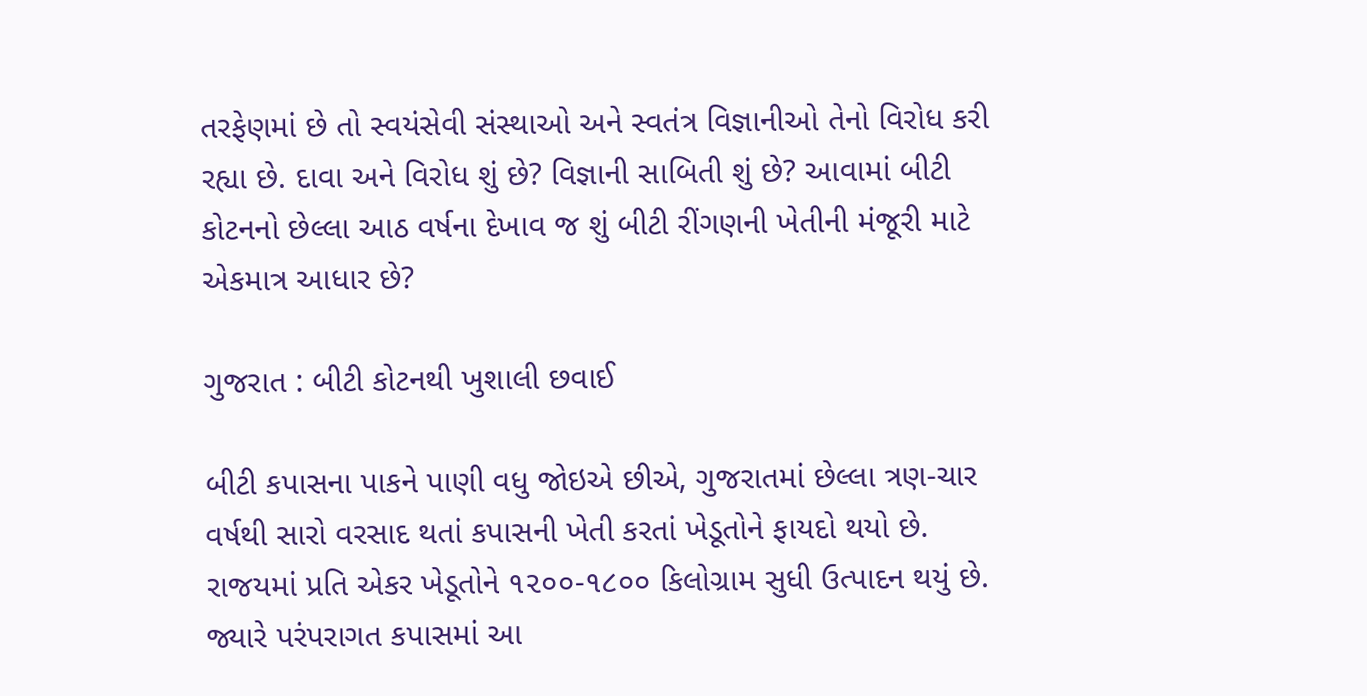તરફેણમાં છે તો સ્વયંસેવી સંસ્થાઓ અને સ્વતંત્ર વિજ્ઞાનીઓ તેનો વિરોધ કરી રહ્યા છે. દાવા અને વિરોધ શું છે? વિજ્ઞાની સાબિતી શું છે? આવામાં બીટી કોટનનો છેલ્લા આઠ વર્ષના દેખાવ જ શું બીટી રીંગણની ખેતીની મંજૂરી માટે એકમાત્ર આધાર છે?

ગુજરાત : બીટી કોટનથી ખુશાલી છવાઈ

બીટી કપાસના પાકને પાણી વધુ જોઇએ છીએ, ગુજરાતમાં છેલ્લા ત્રણ-ચાર વર્ષથી સારો વરસાદ થતાં કપાસની ખેતી કરતાં ખેડૂતોને ફાયદો થયો છે. રાજયમાં પ્રતિ એકર ખેડૂતોને ૧૨૦૦-૧૮૦૦ કિલોગ્રામ સુધી ઉત્પાદન થયું છે. જ્યારે પરંપરાગત કપાસમાં આ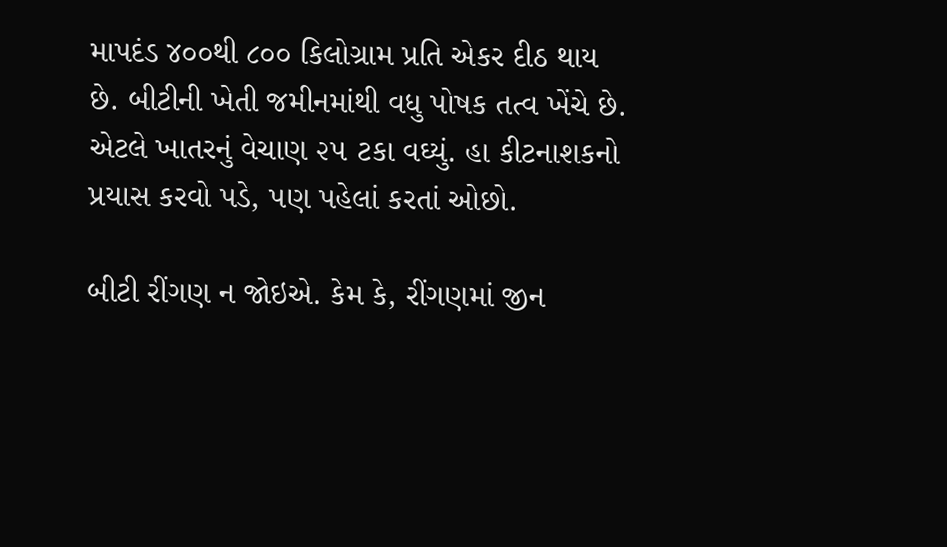માપદંડ ૪૦૦થી ૮૦૦ કિલોગ્રામ પ્રતિ એકર દીઠ થાય છે. બીટીની ખેતી જમીનમાંથી વધુ પોષક તત્વ ખેંચે છે. એટલે ખાતરનું વેચાણ ૨૫ ટકા વઘ્યું. હા કીટનાશકનો પ્રયાસ કરવો પડે, પણ પહેલાં કરતાં ઓછો.

બીટી રીંગણ ન જોઇએ. કેમ કે, રીંગણમાં જીન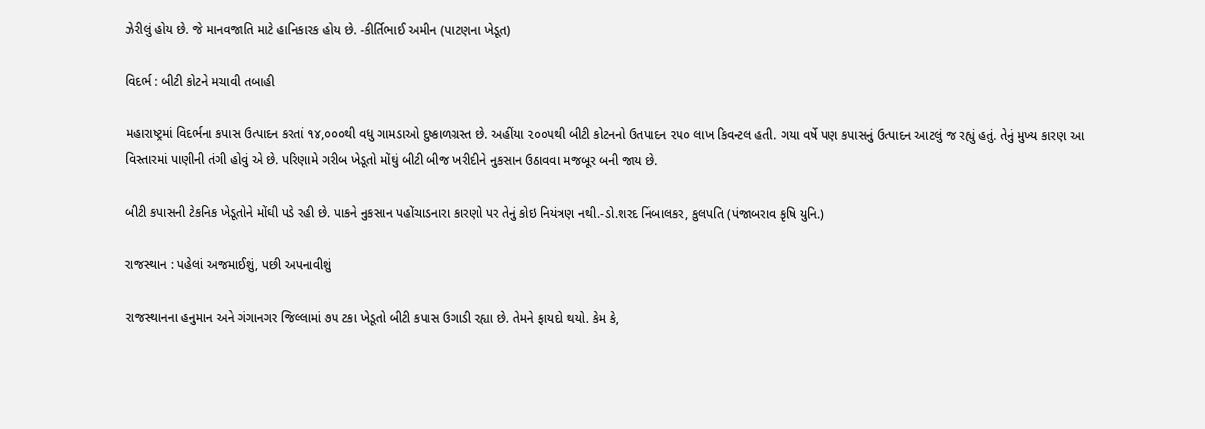ઝેરીલું હોય છે. જે માનવજાતિ માટે હાનિકારક હોય છે. -કીર્તિભાઈ અમીન (પાટણના ખેડૂત)

વિદર્ભ : બીટી કોટને મચાવી તબાહી

મહારાષ્ટ્રમાં વિદર્ભના કપાસ ઉત્પાદન કરતાં ૧૪,૦૦૦થી વધુ ગામડાઓ દુષ્કાળગ્રસ્ત છે. અહીંયા ૨૦૦૫થી બીટી કોટનનો ઉતપાદન ૨૫૦ લાખ કિવન્ટલ હતી. ગયા વર્ષે પણ કપાસનું ઉત્પાદન આટલું જ રહ્યું હતું. તેનું મુખ્ય કારણ આ વિસ્તારમાં પાણીની તંગી હોવું એ છે. પરિણામે ગરીબ ખેડૂતો મોંઘું બીટી બીજ ખરીદીને નુકસાન ઉઠાવવા મજબૂર બની જાય છે.

બીટી કપાસની ટેકનિક ખેડૂતોને મોંઘી પડે રહી છે. પાકને નુકસાન પહોંચાડનારા કારણો પર તેનું કોઇ નિયંત્રણ નથી.-ડો.શરદ નિંબાલકર, કુલપતિ (પંજાબરાવ કૃષિ યુનિ.)

રાજસ્થાન : પહેલાં અજમાઈશું, પછી અપનાવીશું

રાજસ્થાનના હનુમાન અને ગંગાનગર જિલ્લામાં ૭૫ ટકા ખેડૂતો બીટી કપાસ ઉગાડી રહ્યા છે. તેમને ફાયદો થયો. કેમ કે,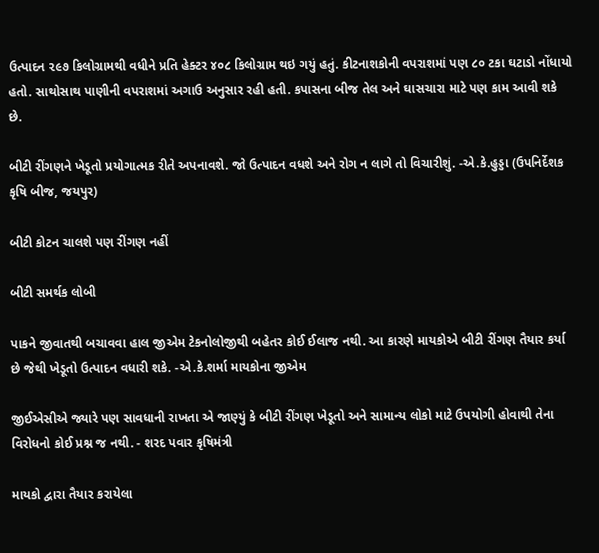ઉત્પાદન ૨૯૭ કિલોગ્રામથી વધીને પ્રતિ હેક્ટર ૪૦૮ કિલોગ્રામ થઇ ગયું હતું. કીટનાશકોની વપરાશમાં પણ ૮૦ ટકા ઘટાડો નોંધાયો હતો. સાથોસાથ પાણીની વપરાશમાં અગાઉ અનુસાર રહી હતી. કપાસના બીજ તેલ અને ઘાસચારા માટે પણ કામ આવી શકે છે.

બીટી રીંગણને ખેડૂતો પ્રયોગાત્મક રીતે અપનાવશે. જો ઉત્પાદન વધશે અને રોગ ન લાગે તો વિચારીશું. -એ.કે.હુડ્ડા (ઉપનિર્દેશક કૃષિ બીજ, જયપુર)

બીટી કોટન ચાલશે પણ રીંગણ નહીં

બીટી સમર્થક લોબી

પાકને જીવાતથી બચાવવા હાલ જીએમ ટેકનોલોજીથી બહેતર કોઈ ઈલાજ નથી. આ કારણે માયકોએ બીટી રીંગણ તૈયાર કર્યા છે જેથી ખેડૂતો ઉત્પાદન વધારી શકે. -એ.કે.શર્મા માયકોના જીએમ

જીઈએસીએ જ્યારે પણ સાવધાની રાખતા એ જાણ્યું કે બીટી રીંગણ ખેડૂતો અને સામાન્ય લોકો માટે ઉપયોગી હોવાથી તેના વિરોધનો કોઈ પ્રશ્ન જ નથી. - શરદ પવાર કૃષિમંત્રી

માયકો દ્વારા તૈયાર કરાયેલા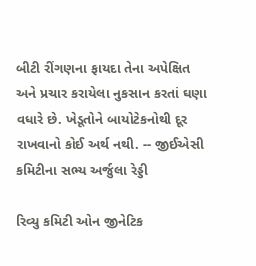બીટી રીંગણના ફાયદા તેના અપેક્ષિત અને પ્રચાર કરાયેલા નુકસાન કરતાં ઘણા વધારે છે. ખેડૂતોને બાયોટેકનોથી દૂર રાખવાનો કોઈ અર્થ નથી. -- જીઈએસી કમિટીના સભ્ય અર્જુલા રેડ્ડી

રિવ્યુ કમિટી ઓન જીનેટિક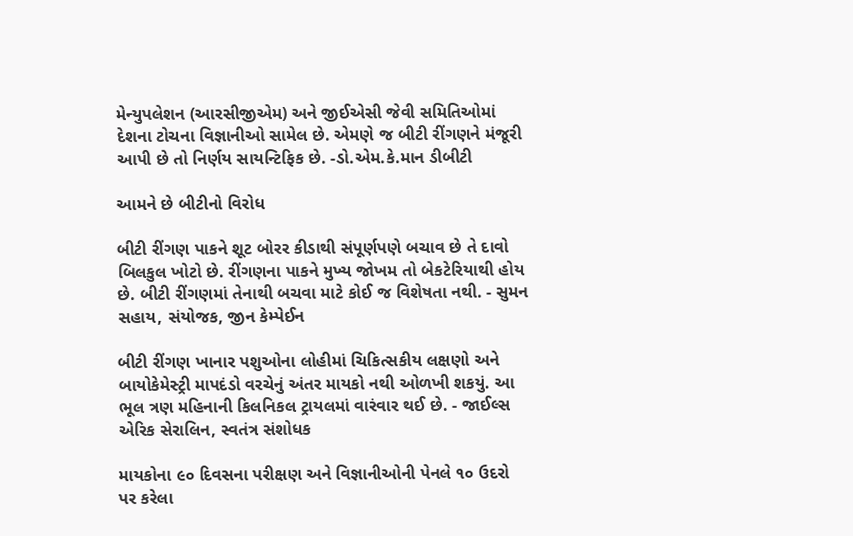મેન્યુપલેશન (આરસીજીએમ) અને જીઈએસી જેવી સમિતિઓમાં દેશના ટોચના વિજ્ઞાનીઓ સામેલ છે. એમણે જ બીટી રીંગણને મંજૂરી આપી છે તો નિર્ણય સાયન્ટિફિક છે. -ડો.એમ.કે.માન ડીબીટી

આમને છે બીટીનો વિરોધ

બીટી રીંગણ પાકને શૂટ બોરર કીડાથી સંપૂર્ણપણે બચાવ છે તે દાવો બિલકુલ ખોટો છે. રીંગણના પાકને મુખ્ય જોખમ તો બેકટેરિયાથી હોય છે. બીટી રીંગણમાં તેનાથી બચવા માટે કોઈ જ વિશેષતા નથી. - સુમન સહાય, સંયોજક, જીન કેમ્પેઈન

બીટી રીંગણ ખાનાર પશુઓના લોહીમાં ચિકિત્સકીય લક્ષણો અને બાયોકેમેસ્ટ્રી માપદંડો વરચેનું અંતર માયકો નથી ઓળખી શકયું. આ ભૂલ ત્રણ મહિનાની કિલનિકલ ટ્રાયલમાં વારંવાર થઈ છે. - જાઈલ્સ એરિક સેરાલિન, સ્વતંત્ર સંશોધક

માયકોના ૯૦ દિવસના પરીક્ષણ અને વિજ્ઞાનીઓની પેનલે ૧૦ ઉદરો પર કરેલા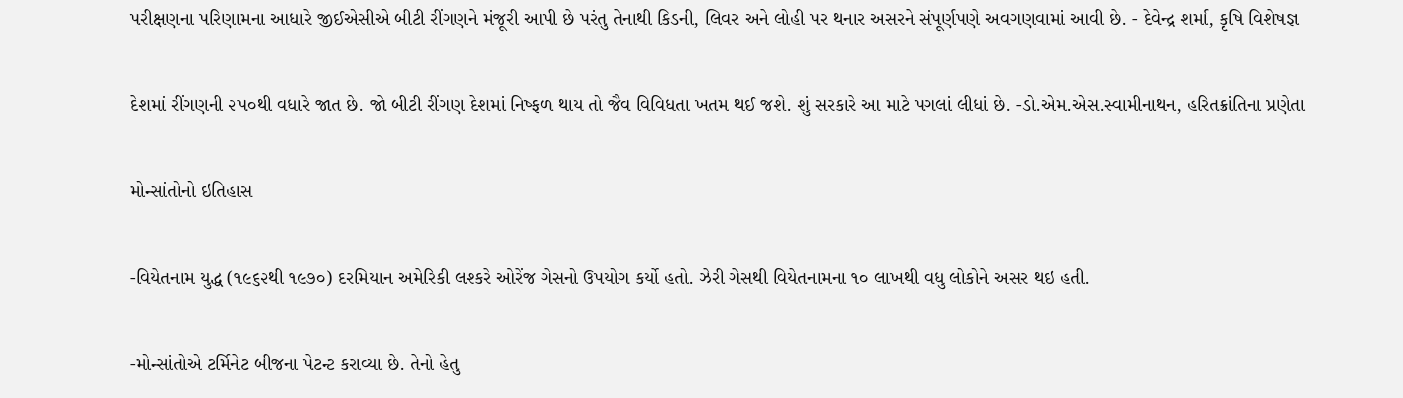પરીક્ષણના પરિણામના આધારે જીઈએસીએ બીટી રીંગણને મંજૂરી આપી છે પરંતુ તેનાથી કિડની, લિવર અને લોહી પર થનાર અસરને સંપૂર્ણપણે અવગણવામાં આવી છે. - દેવેન્દ્ર શર્મા, કૃષિ વિશેષજ્ઞ

દેશમાં રીંગણની ૨૫૦થી વધારે જાત છે. જો બીટી રીંગણ દેશમાં નિષ્ફળ થાય તો જૈવ વિવિધતા ખતમ થઈ જશે. શું સરકારે આ માટે પગલાં લીધાં છે. -ડો.એમ.એસ.સ્વામીનાથન, હરિતક્રાંતિના પ્રણેતા

મોન્સાંતોનો ઇતિહાસ

-વિયેતનામ યુદ્ધ (૧૯૬૨થી ૧૯૭૦) દરમિયાન અમેરિકી લશ્કરે ઓરેંજ ગેસનો ઉપયોગ કર્યો હતો. ઝેરી ગેસથી વિયેતનામના ૧૦ લાખથી વધુ લોકોને અસર થઇ હતી.

-મોન્સાંતોએ ટર્મિનેટ બીજના પેટન્ટ કરાવ્યા છે. તેનો હેતુ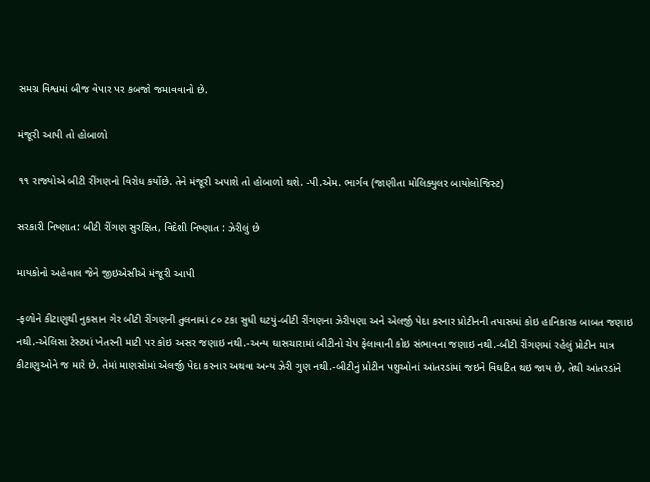સમગ્ર વિશ્વમાં બીજ વેપાર પર કબજો જમાવવાનો છે.

મંજૂરી આપી તો હોબાળો

૧૧ રાજ્યોએ બીટી રીંગણનો વિરોધ કર્યોછે. તેને મંજૂરી અપાશે તો હોબાળો થશે. -પી.એમ. ભાર્ગવ (જાણીતા મોલિક્યુલર બાયોલોજિસ્ટ)

સરકારી નિષ્ણાત: બીટી રીંગણ સુરક્ષિત, વિદેશી નિષ્ણાત : ઝેરીલું છે

માયકોનો અહેવાલ જેને જીઇએસીએ મંજૂરી આપી

-ફળોને કીટાણુથી નુકસાન ગેર બીટી રીંગણની તુલનામાં ૮૦ ટકા સુધી ઘટયું-બીટી રીંગણના ઝેરીપણા અને એલર્જી પેદા કરનાર પ્રોટીનની તપાસમાં કોઇ હાનિકારક બાબત જણાઇ નથી.-એલિસા ટેસ્ટમાં ખેતરની માટી પર કોઇ અસર જણાઇ નથી.-અન્ય ઘાસચારામાં બીટીનો ચેપ ફેલાવાની કોઇ સંભાવના જણાઇ નથી.-બીટી રીંગણમાં રહેલું પ્રોટીન માત્ર કીટાણુઓને જ મારે છે. તેમાં માણસોમાં એલર્જી પેદા કરનાર અથવા અન્ય ઝેરી ગુણ નથી.-બીટીનું પ્રોટીન પશુઓનાં આંતરડાંમાં જઇને વિઘટિત થઇ જાય છે, તેથી આંતરડાંને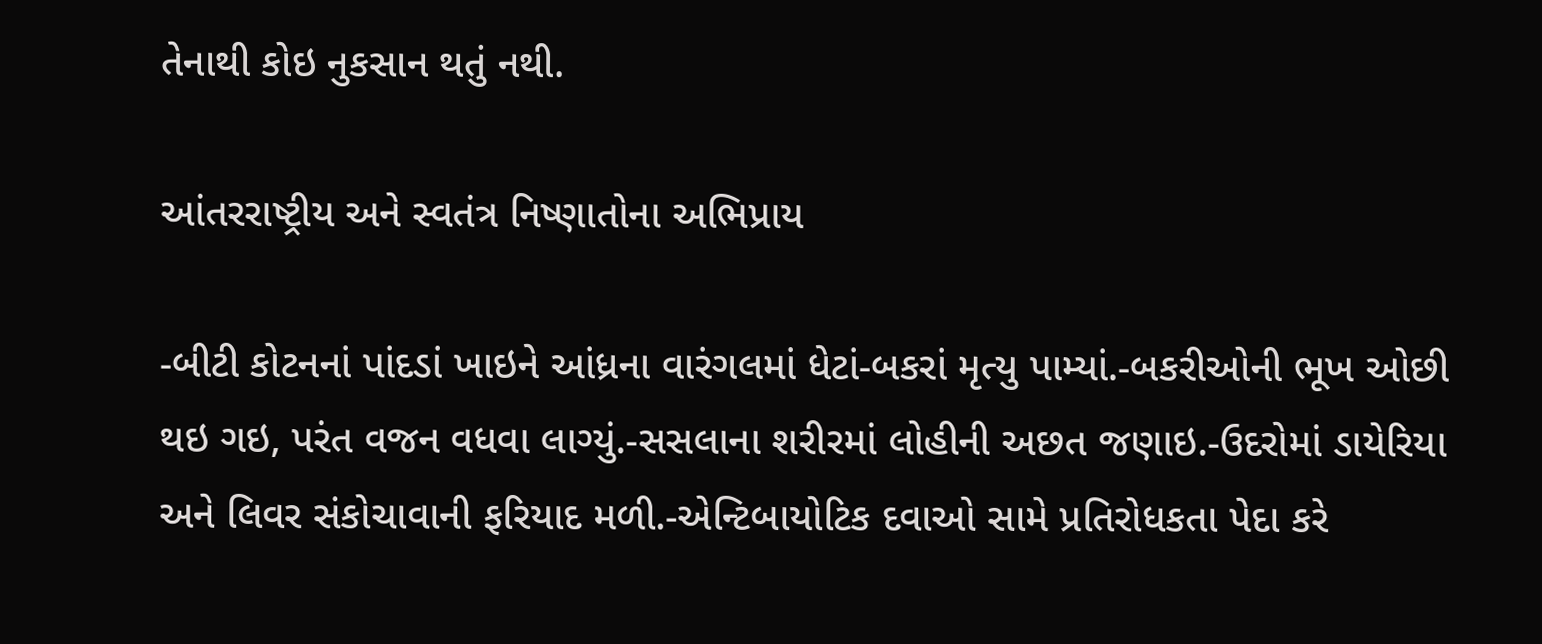તેનાથી કોઇ નુકસાન થતું નથી.

આંતરરાષ્ટ્રીય અને સ્વતંત્ર નિષ્ણાતોના અભિપ્રાય

-બીટી કોટનનાં પાંદડાં ખાઇને આંધ્રના વારંગલમાં ધેટાં-બકરાં મૃત્યુ પામ્યાં.-બકરીઓની ભૂખ ઓછી થઇ ગઇ, પરંત વજન વધવા લાગ્યું.-સસલાના શરીરમાં લોહીની અછત જણાઇ.-ઉદરોમાં ડાયેરિયા અને લિવર સંકોચાવાની ફરિયાદ મળી.-એન્ટિબાયોટિક દવાઓ સામે પ્રતિરોધકતા પેદા કરે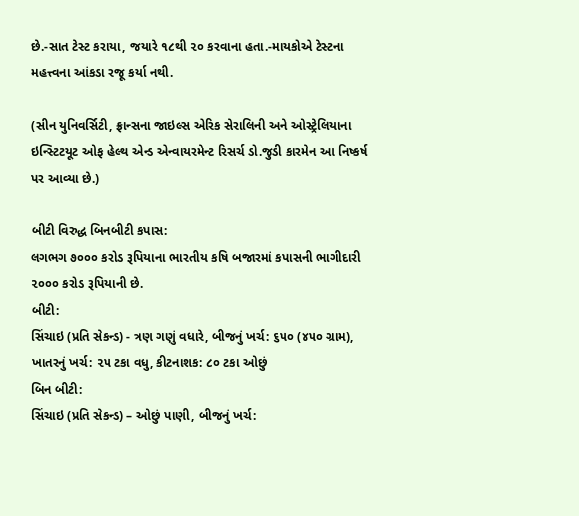છે.-સાત ટેસ્ટ કરાયા, જયારે ૧૮થી ૨૦ કરવાના હતા.-માયકોએ ટેસ્ટના મહત્ત્વના આંકડા રજૂ કર્યા નથી.

(સીન યુનિવર્સિટી, ફ્રાન્સના જાઇલ્સ એરિક સેરાલિની અને ઓસ્ટ્રેલિયાના ઇન્સ્ટિટયૂટ ઓફ હેલ્થ એન્ડ એન્વાયરમેન્ટ રિસર્ચ ડો.જુડી કારમેન આ નિષ્કર્ષ પર આવ્યા છે.)

બીટી વિરુદ્ધ બિનબીટી કપાસ:
લગભગ ૭૦૦૦ કરોડ રૂપિયાના ભારતીય કષિ બજારમાં કપાસની ભાગીદારી ૨૦૦૦ કરોડ રૂપિયાની છે.
બીટી:
સિંચાઇ (પ્રતિ સેકન્ડ) - ત્રણ ગણું વધારે, બીજનું ખર્ચ: ૬૫૦ (૪૫૦ ગ્રામ), ખાતરનું ખર્ચ: ૨૫ ટકા વધુ, કીટનાશક: ૮૦ ટકા ઓછું
બિન બીટી:
સિંચાઇ (પ્રતિ સેકન્ડ) – ઓછું પાણી, બીજનું ખર્ચ: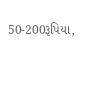50-200રૂપિયા,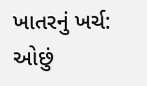ખાતરનું ખર્ચ: ઓછું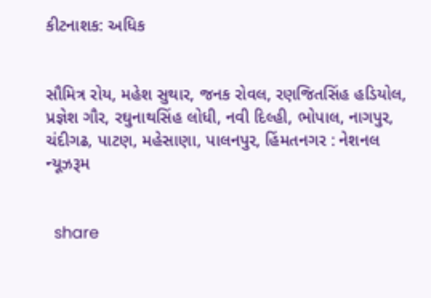કીટનાશક: અધિક


સૌમિત્ર રોય, મહેશ સુથાર, જનક રોવલ, રણજિતસિંહ હડિયોલ, પ્રજ્ઞેશ ગૌર, રઘુનાથસિંહ લોધી, નવી દિલ્હી, ભોપાલ, નાગપુર, ચંદીગઢ, પાટણ, મહેસાણા, પાલનપુર, હિંમતનગર : નેશનલ ન્યૂઝરૂમ


  share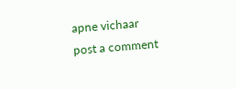apne vichaar
post a comment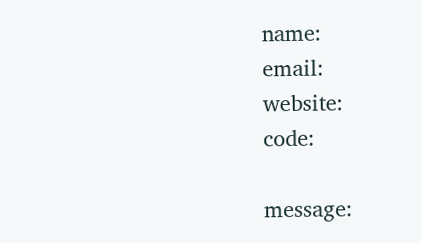name:
email:
website:
code:

message: